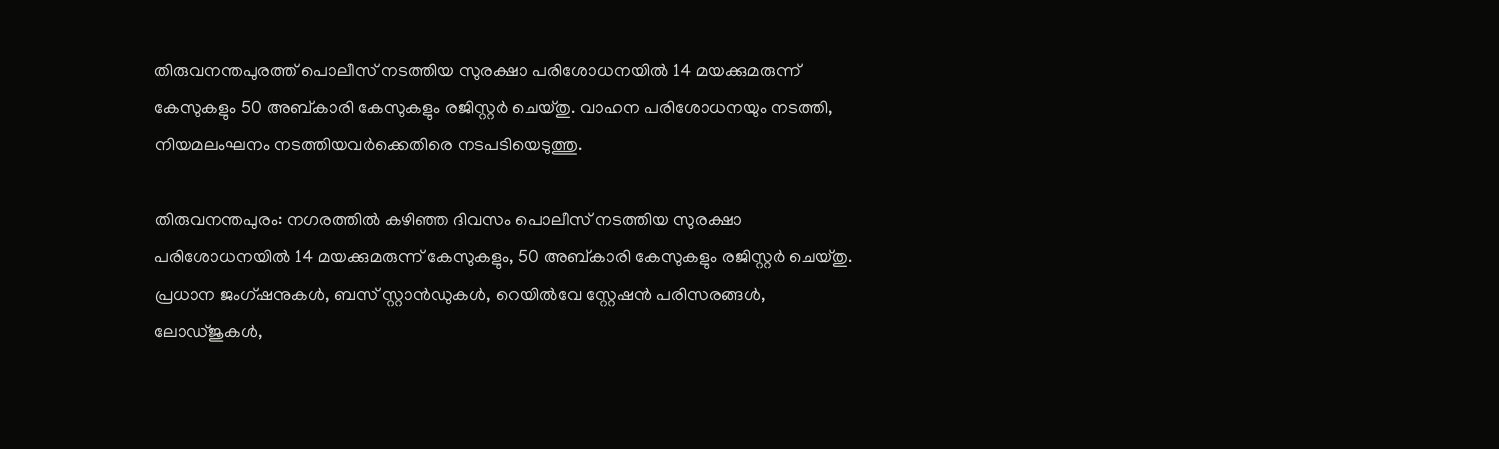തിരുവനന്തപുരത്ത് പൊലീസ് നടത്തിയ സുരക്ഷാ പരിശോധനയിൽ 14 മയക്കുമരുന്ന് കേസുകളും 50 അബ്കാരി കേസുകളും രജിസ്റ്റർ ചെയ്തു. വാഹന പരിശോധനയും നടത്തി, നിയമലംഘനം നടത്തിയവർക്കെതിരെ നടപടിയെടുത്തു.

തിരുവനന്തപുരം: നഗരത്തിൽ കഴിഞ്ഞ ദിവസം പൊലീസ് നടത്തിയ സുരക്ഷാ പരിശോധനയിൽ 14 മയക്കുമരുന്ന് കേസുകളും, 50 അബ്കാരി കേസുകളും രജിസ്റ്റർ ചെയ്തു. പ്രധാന ജംഗ്ഷനുകൾ, ബസ് സ്റ്റാൻഡുകൾ, റെയിൽവേ സ്റ്റേഷൻ പരിസരങ്ങൾ, ലോഡ്ജുകൾ,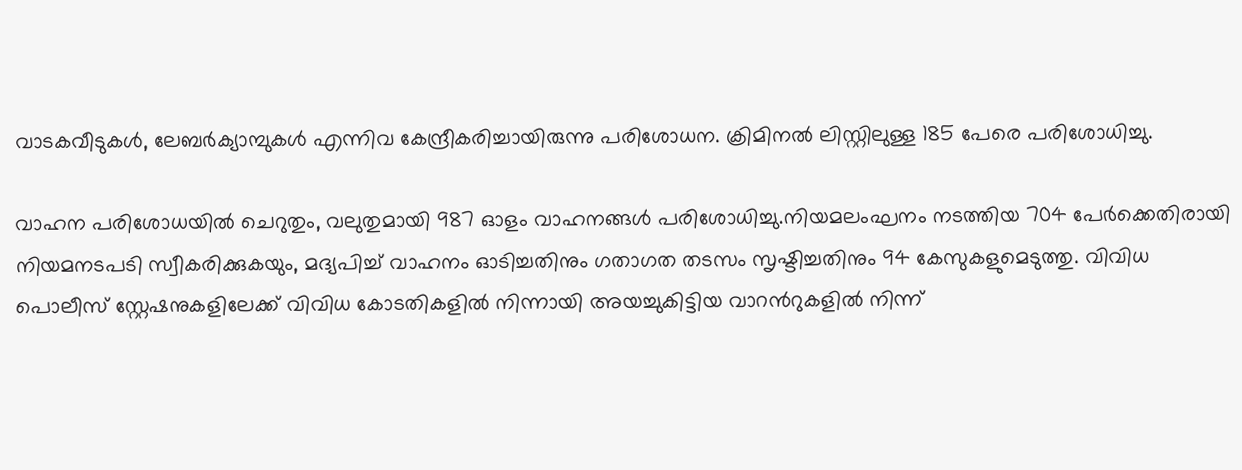വാടകവീടുകൾ, ലേബർക്യാമ്പുകൾ എന്നിവ കേന്ദ്രീകരിച്ചായിരുന്നു പരിശോധന. ക്രിമിനൽ ലിസ്റ്റിലുള്ള 185 പേരെ പരിശോധിച്ചു.

വാഹന പരിശോധയിൽ ചെറുതും, വലുതുമായി 987 ഓളം വാഹനങ്ങൾ പരിശോധിച്ചു.നിയമലംഘനം നടത്തിയ 704 പേർക്കെതിരായി നിയമനടപടി സ്വീകരിക്കുകയും, മദ്യപിച്ച് വാഹനം ഓടിച്ചതിനും ഗതാഗത തടസം സൃഷ്ടിച്ചതിനും 94 കേസുകളുമെടുത്തു. വിവിധ പൊലീസ് സ്റ്റേഷനുകളിലേക്ക് വിവിധ കോടതികളിൽ നിന്നായി അയച്ചുകിട്ടിയ വാറന്‍റുകളിൽ നിന്ന്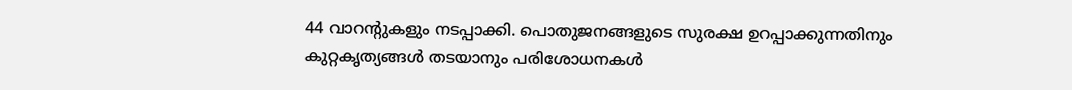44 വാറന്‍റുകളും നടപ്പാക്കി. പൊതുജനങ്ങളുടെ സുരക്ഷ ഉറപ്പാക്കുന്നതിനും കുറ്റകൃത്യങ്ങൾ തടയാനും പരിശോധനകൾ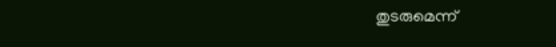തുടരുമെന്ന്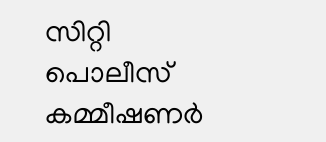സിറ്റി പൊലീസ് കമ്മീഷണർ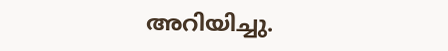അറിയിച്ചു.